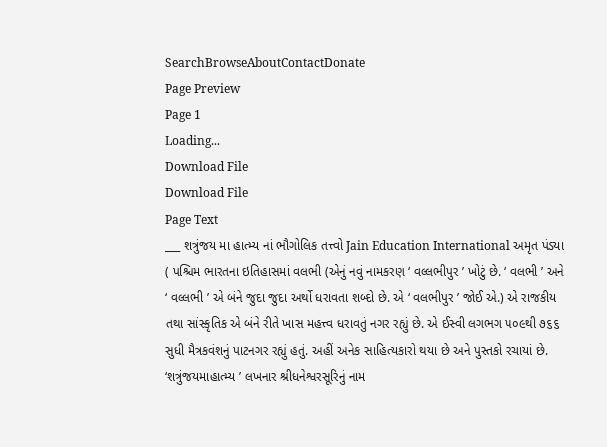SearchBrowseAboutContactDonate
Page Preview
Page 1
Loading...
Download File
Download File
Page Text
___ શત્રુંજય મા હાત્મ્ય નાં ભૌગોલિક તત્ત્વો Jain Education International અમૃત પંડ્યા ( પશ્ચિમ ભારતના ઇતિહાસમાં વલભી (એનું નવું નામકરણ ‘ વલ્લભીપુર ’ ખોટું છે. ‘ વલભી ’ અને ‘ વલ્લભી ’ એ બંને જુદા જુદા અર્થો ધરાવતા શબ્દો છે. એ ‘ વલભીપુર ’ જોઈ એ.) એ રાજકીય તથા સાંસ્કૃતિક એ બંને રીતે ખાસ મહત્ત્વ ધરાવતું નગર રહ્યું છે. એ ઈસ્વી લગભગ ૫૦૯થી ૭૬૬ સુધી મૈત્રકવંશનું પાટનગર રહ્યું હતું. અહીં અનેક સાહિત્યકારો થયા છે અને પુસ્તકો રચાયાં છે. ‘શત્રુંજયમાહાત્મ્ય ’ લખનાર શ્રીધનેશ્વરસૂરિનું નામ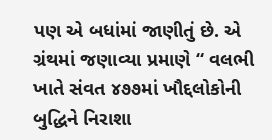પણ એ બધાંમાં જાણીતું છે. એ ગ્રંથમાં જણાવ્યા પ્રમાણે “ વલભી ખાતે સંવત ૪૭૭માં ખૌદ્દલોકોની બુદ્ધિને નિરાશા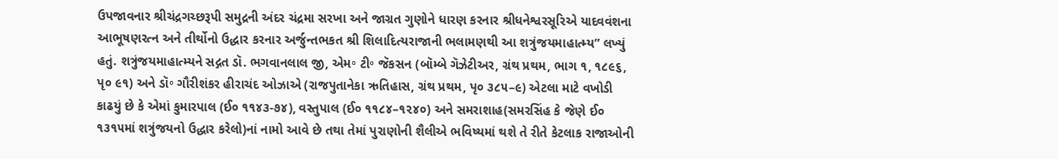ઉપજાવનાર શ્રીચંદ્રગચ્છરૂપી સમુદ્રની અંદર ચંદ્રમા સરખા અને જાગ્રત ગુણોને ધારણ કરનાર શ્રીધનેશ્વરસૂરિએ યાદવવંશના આભૂષણરત્ન અને તીર્થોનો ઉદ્ધાર કરનાર અર્જુન્તભકત શ્રી શિલાદિત્યરાજાની ભલામણથી આ શત્રુંજયમાહાત્મ્ય” લખ્યું હતું. શત્રુંજયમાહાત્મ્યને સદ્ગત ડૉ. ભગવાનલાલ જી, એમ॰ ટી॰ જૅકસન (બૉમ્બે ગૅઝેટીઅર, ગ્રંથ પ્રથમ, ભાગ ૧, ૧૮૯૬, પૃ૦ ૯૧) અને ડૉ॰ ગૌરીશંકર હીરાચંદ ઓઝાએ (રાજપુતાનેકા ઋતિહાસ, ગ્રંથ પ્રથમ, પૃ૦ ૩૮૫–૯) એટલા માટે વખોડી કાઢયું છે કે એમાં કુમારપાલ (ઈ૦ ૧૧૪૩-૭૪), વસ્તુપાલ (ઈ૦ ૧૧૮૪–૧૨૪૦) અને સમરાશાહ(સમરસિંહ કે જેણે ઈ૦ ૧૩૧૫માં શત્રુંજયનો ઉદ્ધાર કરેલો)નાં નામો આવે છે તથા તેમાં પુરાણોની શૈલીએ ભવિષ્યમાં થશે તે રીતે કેટલાક રાજાઓની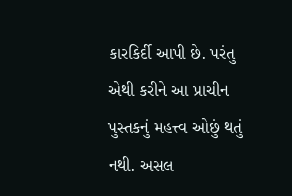કારકિર્દી આપી છે. પરંતુ એથી કરીને આ પ્રાચીન પુસ્તકનું મહત્ત્વ ઓછું થતું નથી. અસલ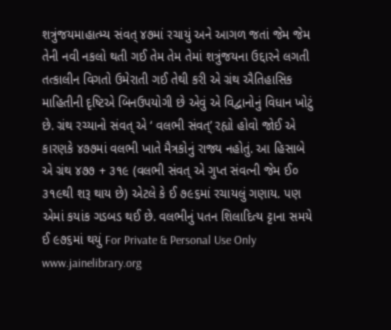શત્રુંજયમાહાત્મ્ય સંવત્ ૪૭માં રચાયું અને આગળ જતાં જેમ જેમ તેની નવી નકલો થતી ગઈ તેમ તેમ તેમાં શત્રુંજયના ઉદ્દારને લગતી તત્કાલીન વિગતો ઉમેરાતી ગઈ તેથી કરી એ ગ્રંથ ઐતિહાસિક માહિતીની દૃષ્ટિએ બિનઉપયોગી છે એવું એ વિદ્વાનોનું વિધાન ખોટું છે. ગ્રંથ રચ્યાનો સંવત્ એ ‘ વલભી સંવત્’ રહ્યો હોવો જોઈ એ કારણકે ૪૭૭માં વલભી ખાતે મૈત્રકોનું રાજ્ય નહોતું. આ હિસાબે એ ગ્રંથ ૪૭૭ + ૩૧૯ (વલભી સંવત્ એ ગુપ્ત સંવત્ની જેમ ઈ૦ ૩૧૯થી શરૂ થાય છે) એટલે કે ઈ ૭૯૬માં રચાયલું ગણાય. પણ એમાં કયાંક ગડબડ થઈ છે. વલભીનું પતન શિલાદિત્ય ટ્ટાના સમયે ઈ ૯૭૬માં થયું For Private & Personal Use Only www.jainelibrary.org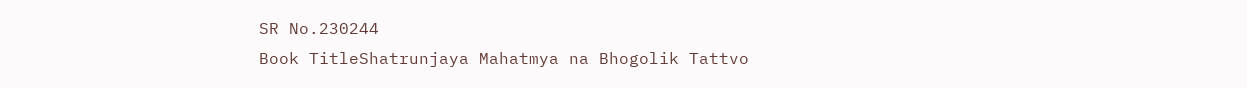SR No.230244
Book TitleShatrunjaya Mahatmya na Bhogolik Tattvo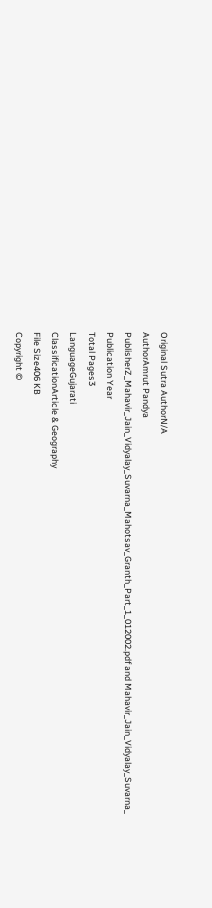Original Sutra AuthorN/A
AuthorAmrut Pandya
PublisherZ_Mahavir_Jain_Vidyalay_Suvarna_Mahotsav_Granth_Part_1_012002.pdf and Mahavir_Jain_Vidyalay_Suvarna_
Publication Year
Total Pages3
LanguageGujarati
ClassificationArticle & Geography
File Size406 KB
Copyright ©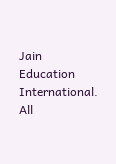Jain Education International. All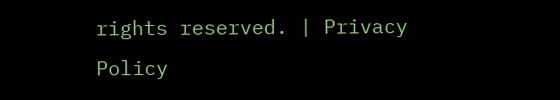rights reserved. | Privacy Policy